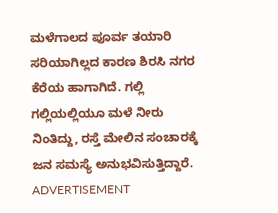ಮಳೆಗಾಲದ ಪೂರ್ವ ತಯಾರಿ ಸರಿಯಾಗಿಲ್ಲದ ಕಾರಣ ಶಿರಸಿ ನಗರ ಕೆರೆಯ ಹಾಗಾಗಿದೆ. ಗಲ್ಲಿ ಗಲ್ಲಿಯಲ್ಲಿಯೂ ಮಳೆ ನೀರು ನಿಂತಿದ್ದು, ರಸ್ತೆ ಮೇಲಿನ ಸಂಚಾರಕ್ಕೆ ಜನ ಸಮಸ್ಯೆ ಅನುಭವಿಸುತ್ತಿದ್ದಾರೆ.
ADVERTISEMENT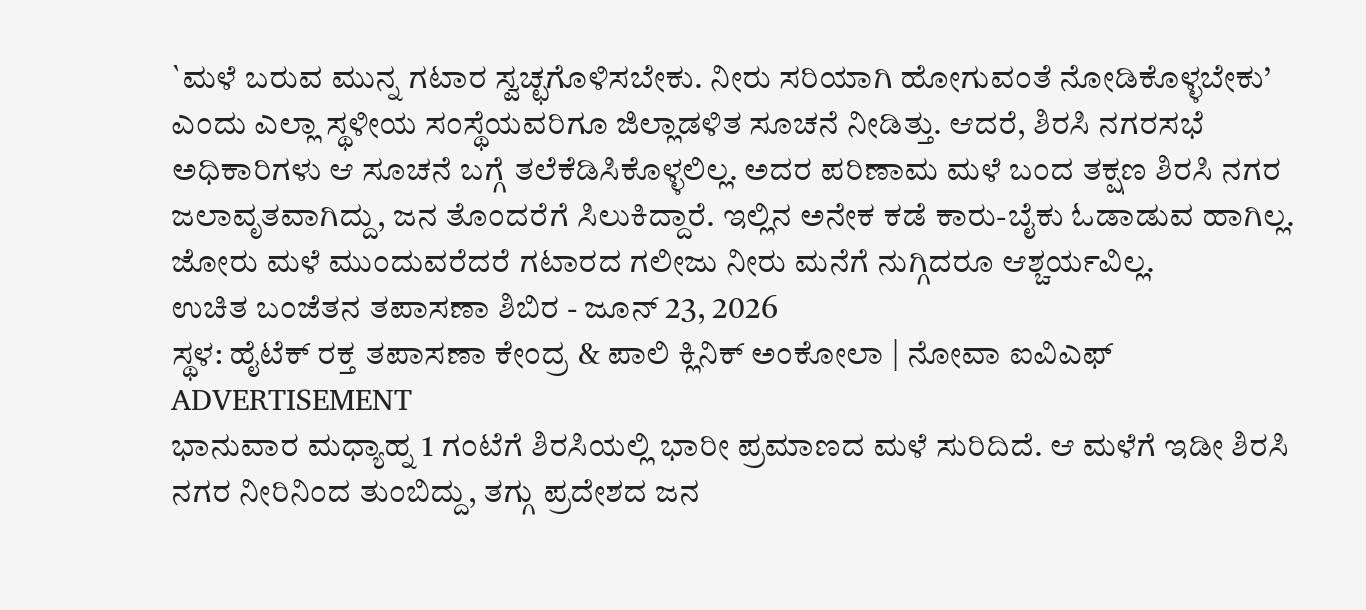`ಮಳೆ ಬರುವ ಮುನ್ನ ಗಟಾರ ಸ್ವಚ್ಛಗೊಳಿಸಬೇಕು. ನೀರು ಸರಿಯಾಗಿ ಹೋಗುವಂತೆ ನೋಡಿಕೊಳ್ಳಬೇಕು’ ಎಂದು ಎಲ್ಲಾ ಸ್ಥಳೀಯ ಸಂಸ್ಥೆಯವರಿಗೂ ಜಿಲ್ಲಾಡಳಿತ ಸೂಚನೆ ನೀಡಿತ್ತು. ಆದರೆ, ಶಿರಸಿ ನಗರಸಭೆ ಅಧಿಕಾರಿಗಳು ಆ ಸೂಚನೆ ಬಗ್ಗೆ ತಲೆಕೆಡಿಸಿಕೊಳ್ಳಲಿಲ್ಲ. ಅದರ ಪರಿಣಾಮ ಮಳೆ ಬಂದ ತಕ್ಷಣ ಶಿರಸಿ ನಗರ ಜಲಾವೃತವಾಗಿದ್ದು, ಜನ ತೊಂದರೆಗೆ ಸಿಲುಕಿದ್ದಾರೆ. ಇಲ್ಲಿನ ಅನೇಕ ಕಡೆ ಕಾರು-ಬೈಕು ಓಡಾಡುವ ಹಾಗಿಲ್ಲ. ಜೋರು ಮಳೆ ಮುಂದುವರೆದರೆ ಗಟಾರದ ಗಲೀಜು ನೀರು ಮನೆಗೆ ನುಗ್ಗಿದರೂ ಆಶ್ಚರ್ಯವಿಲ್ಲ.
ಉಚಿತ ಬಂಜೆತನ ತಪಾಸಣಾ ಶಿಬಿರ - ಜೂನ್ 23, 2026
ಸ್ಥಳ: ಹೈಟೆಕ್ ರಕ್ತ ತಪಾಸಣಾ ಕೇಂದ್ರ & ಪಾಲಿ ಕ್ಲಿನಿಕ್ ಅಂಕೋಲಾ | ನೋವಾ ಐವಿಎಫ್
ADVERTISEMENT
ಭಾನುವಾರ ಮಧ್ಯಾಹ್ನ 1 ಗಂಟೆಗೆ ಶಿರಸಿಯಲ್ಲಿ ಭಾರೀ ಪ್ರಮಾಣದ ಮಳೆ ಸುರಿದಿದೆ. ಆ ಮಳೆಗೆ ಇಡೀ ಶಿರಸಿ ನಗರ ನೀರಿನಿಂದ ತುಂಬಿದ್ದು, ತಗ್ಗು ಪ್ರದೇಶದ ಜನ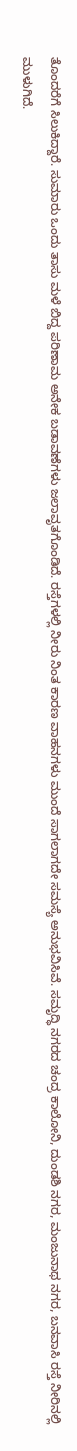ತೊಂದರೆಗೆ ಸಿಲುಕಿದ್ದಾರೆ. ಸುಮಾರು ಒಂದು ತಾಸು ಮಳೆ ಬಿದ್ದ ಪರಿಣಾಮ ಅನೇಕ ಬಡಾವಣೆಗಳು ಜಲಾವೃತಗೊಂಡಿದೆ. ರಸ್ತೆಗಳಲ್ಲಿ ನೀರು ನಿಂತ ಕಾರಣ ವಾಹನಗಳು ಮುಂದೆ ಸಾಗಲಾಗದೇ ಸಮಸ್ಯೆ ಅನುಭವಿಸಿವೆ. ಸಮೃದ್ಧಿ ನಗರದ ಚಂದ್ರ ಕಾಲೋನಿ, ದುಂಡಶಿ ನಗರ, ಮಂಜುನಾಥ ನಗರ, ಬನವಾಸಿ ರಸ್ತೆ ನೀರಿನಲ್ಲಿ ಮುಳುಗಿದೆ.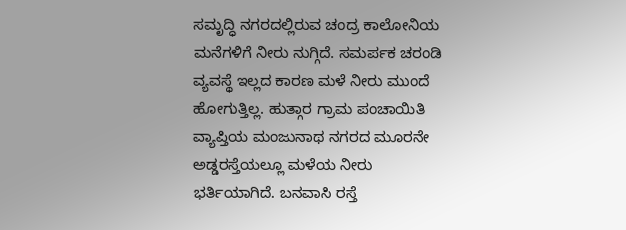ಸಮೃದ್ಧಿ ನಗರದಲ್ಲಿರುವ ಚಂದ್ರ ಕಾಲೋನಿಯ ಮನೆಗಳಿಗೆ ನೀರು ನುಗ್ಗಿದೆ. ಸಮರ್ಪಕ ಚರಂಡಿ ವ್ಯವಸ್ಥೆ ಇಲ್ಲದ ಕಾರಣ ಮಳೆ ನೀರು ಮುಂದೆ ಹೋಗುತ್ತಿಲ್ಲ. ಹುತ್ಗಾರ ಗ್ರಾಮ ಪಂಚಾಯಿತಿ ವ್ಯಾಪ್ತಿಯ ಮಂಜುನಾಥ ನಗರದ ಮೂರನೇ ಅಡ್ಡರಸ್ತೆಯಲ್ಲೂ ಮಳೆಯ ನೀರು ಭರ್ತಿಯಾಗಿದೆ. ಬನವಾಸಿ ರಸ್ತೆ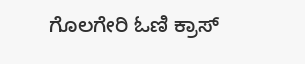ಗೊಲಗೇರಿ ಓಣಿ ಕ್ರಾಸ್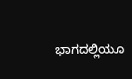ಭಾಗದಲ್ಲಿಯೂ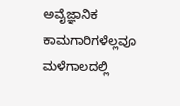ಅವೈಜ್ಞಾನಿಕ ಕಾಮಗಾರಿಗಳೆಲ್ಲವೂ ಮಳೆಗಾಲದಲ್ಲಿ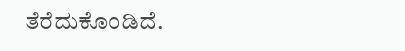ತೆರೆದುಕೊಂಡಿದೆ.